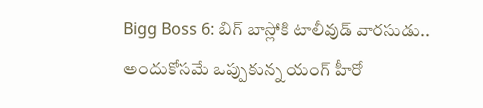Bigg Boss 6: బిగ్ బాస్లోకి టాలీవుడ్ వారసుడు.. అందుకోసమే ఒప్పుకున్న యంగ్ హీరో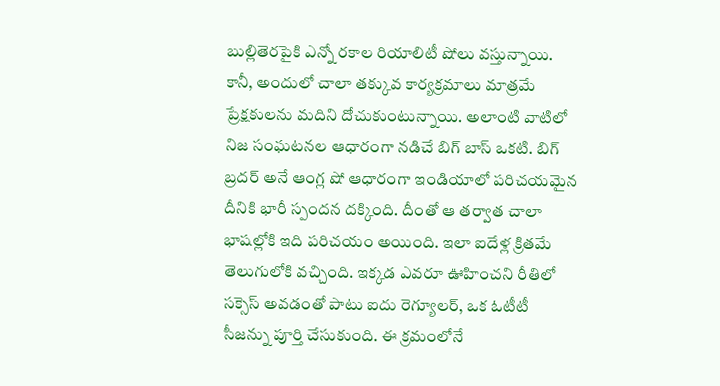బుల్లితెరపైకి ఎన్నో రకాల రియాలిటీ షోలు వస్తున్నాయి. కానీ, అందులో చాలా తక్కువ కార్యక్రమాలు మాత్రమే ప్రేక్షకులను మదిని దోచుకుంటున్నాయి. అలాంటి వాటిలో నిజ సంఘటనల ఆధారంగా నడిచే బిగ్ బాస్ ఒకటి. బిగ్ బ్రదర్ అనే ఆంగ్ల షో ఆధారంగా ఇండియాలో పరిచయమైన దీనికి భారీ స్పందన దక్కింది. దీంతో ఆ తర్వాత చాలా భాషల్లోకి ఇది పరిచయం అయింది. ఇలా ఐదేళ్ల క్రితమే తెలుగులోకి వచ్చింది. ఇక్కడ ఎవరూ ఊహించని రీతిలో సక్సెస్ అవడంతో పాటు ఐదు రెగ్యూలర్, ఒక ఓటీటీ సీజన్ను పూర్తి చేసుకుంది. ఈ క్రమంలోనే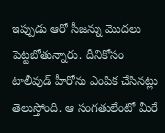ఇప్పుడు ఆరో సీజన్ను మొదలు పెట్టబోతున్నారు. దీనికోసం టాలీవుడ్ హీరోను ఎంపిక చేసినట్లు తెలుస్తోంది. ఆ సంగతులేంటో మీరే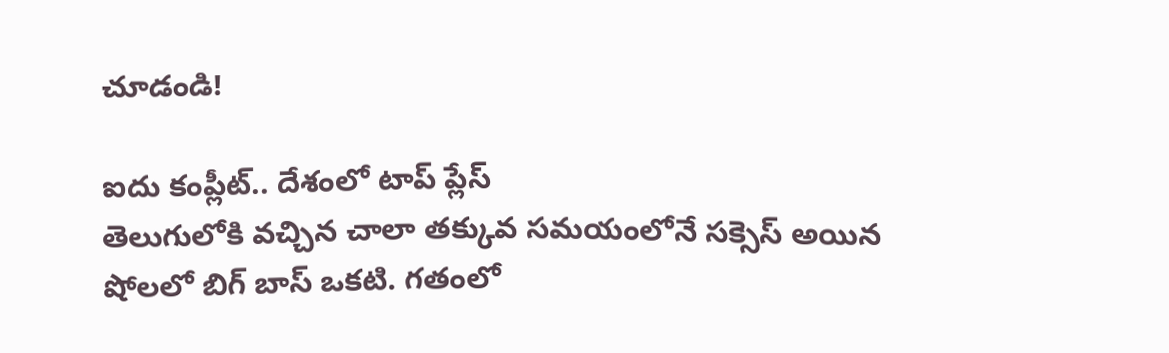చూడండి!

ఐదు కంప్లీట్.. దేశంలో టాప్ ప్లేస్
తెలుగులోకి వచ్చిన చాలా తక్కువ సమయంలోనే సక్సెస్ అయిన షోలలో బిగ్ బాస్ ఒకటి. గతంలో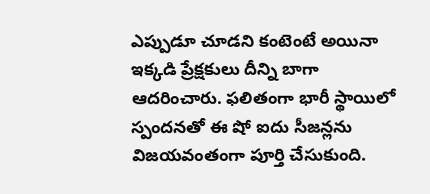ఎప్పుడూ చూడని కంటెంటే అయినా ఇక్కడి ప్రేక్షకులు దీన్ని బాగా ఆదరించారు. ఫలితంగా భారీ స్థాయిలో స్పందనతో ఈ షో ఐదు సీజన్లను విజయవంతంగా పూర్తి చేసుకుంది.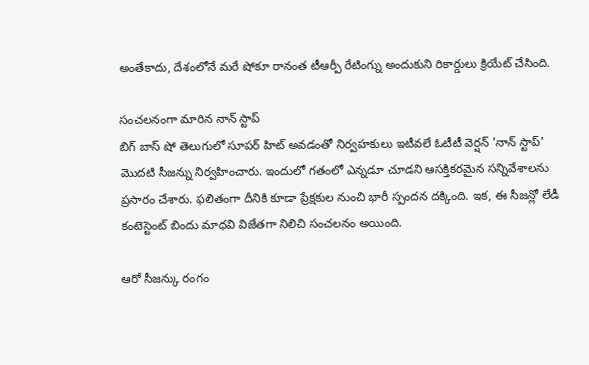అంతేకాదు, దేశంలోనే మరే షోకూ రానంత టీఆర్పీ రేటింగ్ను అందుకుని రికార్డులు క్రియేట్ చేసింది.

సంచలనంగా మారిన నాన్ స్టాప్
బిగ్ బాస్ షో తెలుగులో సూపర్ హిట్ అవడంతో నిర్వహకులు ఇటీవలే ఓటీటీ వెర్షన్ 'నాన్ స్టాప్' మొదటి సీజన్ను నిర్వహించారు. ఇందులో గతంలో ఎన్నడూ చూడని ఆసక్తికరమైన సన్నివేశాలను ప్రసారం చేశారు. ఫలితంగా దీనికి కూడా ప్రేక్షకుల నుంచి భారీ స్పందన దక్కింది. ఇక, ఈ సీజన్లో లేడీ కంటెస్టెంట్ బిందు మాధవి విజేతగా నిలిచి సంచలనం అయింది.

ఆరో సీజన్కు రంగం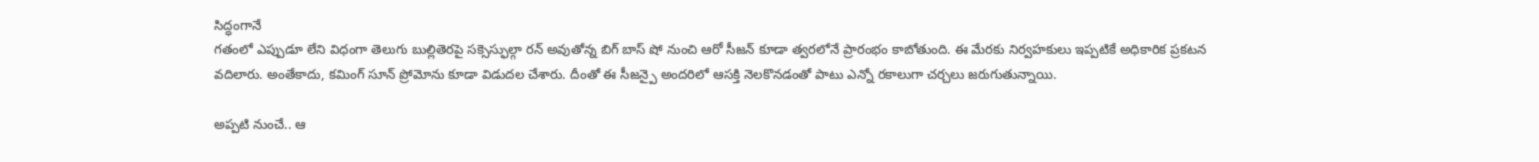సిద్ధంగానే
గతంలో ఎప్పుడూ లేని విధంగా తెలుగు బుల్లితెరపై సక్సెస్ఫుల్గా రన్ అవుతోన్న బిగ్ బాస్ షో నుంచి ఆరో సీజన్ కూడా త్వరలోనే ప్రారంభం కాబోతుంది. ఈ మేరకు నిర్వహకులు ఇప్పటికే అధికారిక ప్రకటన వదిలారు. అంతేకాదు, కమింగ్ సూన్ ప్రోమోను కూడా విడుదల చేశారు. దీంతో ఈ సీజన్పై అందరిలో ఆసక్తి నెలకొనడంతో పాటు ఎన్నో రకాలుగా చర్చలు జరుగుతున్నాయి.

అప్పటి నుంచే.. ఆ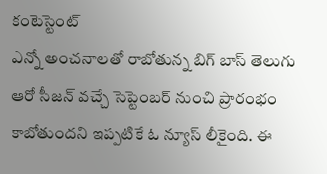కంటెస్టెంట్
ఎన్నో అంచనాలతో రాబోతున్న బిగ్ బాస్ తెలుగు ఆరో సీజన్ వచ్చే సెప్టెంబర్ నుంచి ప్రారంభం కాబోతుందని ఇప్పటికే ఓ న్యూస్ లీకైంది. ఈ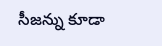సీజన్ను కూడా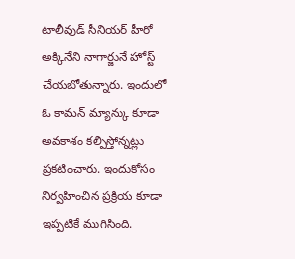టాలీవుడ్ సీనియర్ హీరో అక్కినేని నాగార్జునే హోస్ట్ చేయబోతున్నారు. ఇందులో ఓ కామన్ మ్యాన్కు కూడా అవకాశం కల్పిస్తోన్నట్లు ప్రకటించారు. ఇందుకోసం నిర్వహించిన ప్రక్రియ కూడా ఇప్పటికే ముగిసింది.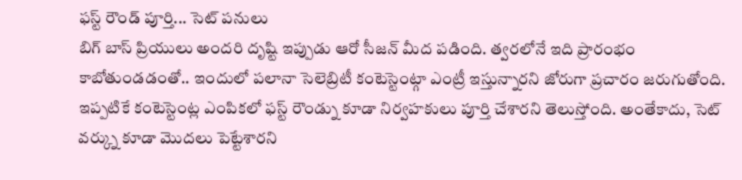ఫస్ట్ రౌండ్ పూర్తి... సెట్ పనులు
బిగ్ బాస్ ప్రియులు అందరి దృష్టి ఇప్పుడు ఆరో సీజన్ మీద పడింది. త్వరలోనే ఇది ప్రారంభం కాబోతుండడంతో.. ఇందులో పలానా సెలెబ్రిటీ కంటెస్టెంట్గా ఎంట్రీ ఇస్తున్నారని జోరుగా ప్రచారం జరుగుతోంది. ఇప్పటికే కంటెస్టెంట్ల ఎంపికలో ఫస్ట్ రౌండ్ను కూడా నిర్వహకులు పూర్తి చేశారని తెలుస్తోంది. అంతేకాదు, సెట్ వర్క్ను కూడా మొదలు పెట్టేశారని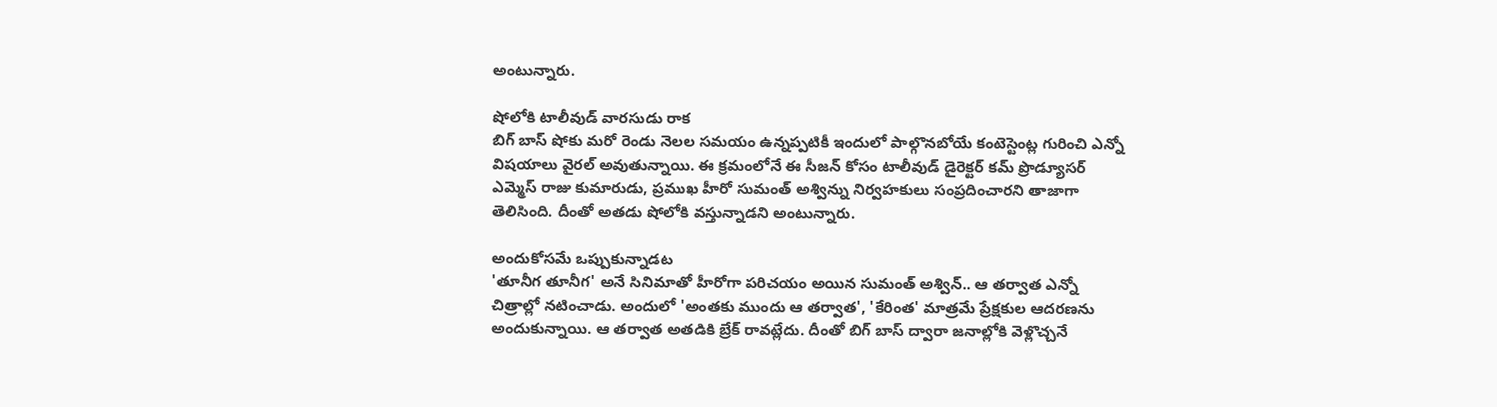అంటున్నారు.

షోలోకి టాలీవుడ్ వారసుడు రాక
బిగ్ బాస్ షోకు మరో రెండు నెలల సమయం ఉన్నప్పటికీ ఇందులో పాల్గొనబోయే కంటెస్టెంట్ల గురించి ఎన్నో విషయాలు వైరల్ అవుతున్నాయి. ఈ క్రమంలోనే ఈ సీజన్ కోసం టాలీవుడ్ డైరెక్టర్ కమ్ ప్రొడ్యూసర్ ఎమ్మెస్ రాజు కుమారుడు, ప్రముఖ హీరో సుమంత్ అశ్విన్ను నిర్వహకులు సంప్రదించారని తాజాగా తెలిసింది. దీంతో అతడు షోలోకి వస్తున్నాడని అంటున్నారు.

అందుకోసమే ఒప్పుకున్నాడట
'తూనీగ తూనీగ' అనే సినిమాతో హీరోగా పరిచయం అయిన సుమంత్ అశ్విన్.. ఆ తర్వాత ఎన్నో చిత్రాల్లో నటించాడు. అందులో 'అంతకు ముందు ఆ తర్వాత', 'కేరింత' మాత్రమే ప్రేక్షకుల ఆదరణను అందుకున్నాయి. ఆ తర్వాత అతడికి బ్రేక్ రావట్లేదు. దీంతో బిగ్ బాస్ ద్వారా జనాల్లోకి వెళ్లొచ్చనే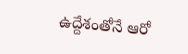ఉద్దేశంతోనే ఆరో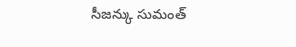సీజన్కు సుమంత్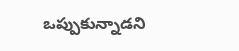ఒప్పుకున్నాడని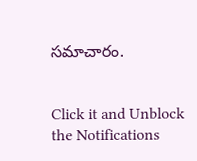సమాచారం.


Click it and Unblock the Notifications